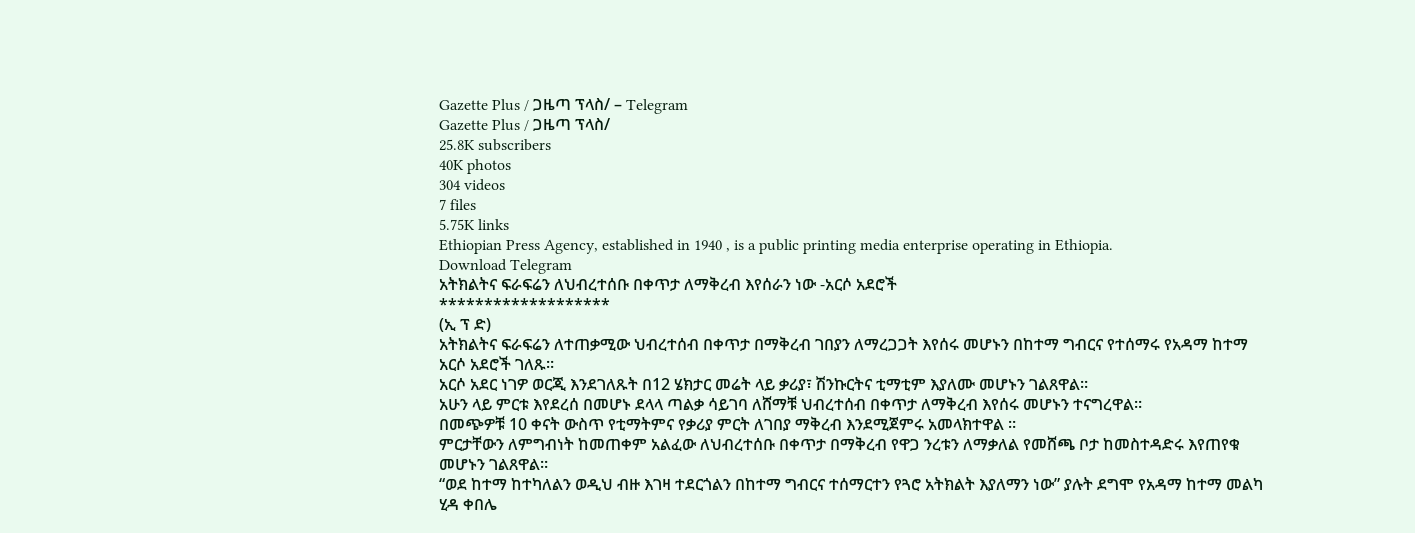Gazette Plus / ጋዜጣ ፕላስ/ – Telegram
Gazette Plus / ጋዜጣ ፕላስ/
25.8K subscribers
40K photos
304 videos
7 files
5.75K links
Ethiopian Press Agency, established in 1940 , is a public printing media enterprise operating in Ethiopia.
Download Telegram
አትክልትና ፍራፍሬን ለህብረተሰቡ በቀጥታ ለማቅረብ እየሰራን ነው -አርሶ አደሮች
*******************
(ኢ ፕ ድ)
አትክልትና ፍራፍሬን ለተጠቃሚው ህብረተሰብ በቀጥታ በማቅረብ ገበያን ለማረጋጋት እየሰሩ መሆኑን በከተማ ግብርና የተሰማሩ የአዳማ ከተማ አርሶ አደሮች ገለጹ።
አርሶ አደር ነገዎ ወርጂ እንደገለጹት በ12 ሄክታር መሬት ላይ ቃሪያ፣ ሽንኩርትና ቲማቲም እያለሙ መሆኑን ገልጸዋል።
አሁን ላይ ምርቱ እየደረሰ በመሆኑ ደላላ ጣልቃ ሳይገባ ለሸማቹ ህብረተሰብ በቀጥታ ለማቅረብ እየሰሩ መሆኑን ተናግረዋል።
በመጭዎቹ 10 ቀናት ውስጥ የቲማትምና የቃሪያ ምርት ለገበያ ማቅረብ እንደሚጀምሩ አመላክተዋል ።
ምርታቸውን ለምግብነት ከመጠቀም አልፈው ለህብረተሰቡ በቀጥታ በማቅረብ የዋጋ ንረቱን ለማቃለል የመሸጫ ቦታ ከመስተዳድሩ እየጠየቁ መሆኑን ገልጸዋል።
“ወደ ከተማ ከተካለልን ወዲህ ብዙ እገዛ ተደርጎልን በከተማ ግብርና ተሰማርተን የጓሮ አትክልት እያለማን ነው” ያሉት ደግሞ የአዳማ ከተማ መልካ ሂዳ ቀበሌ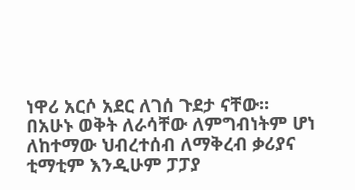ነዋሪ አርሶ አደር ለገሰ ጉደታ ናቸው።
በአሁኑ ወቅት ለራሳቸው ለምግብነትም ሆነ ለከተማው ህብረተሰብ ለማቅረብ ቃሪያና ቲማቲም እንዲሁም ፓፓያ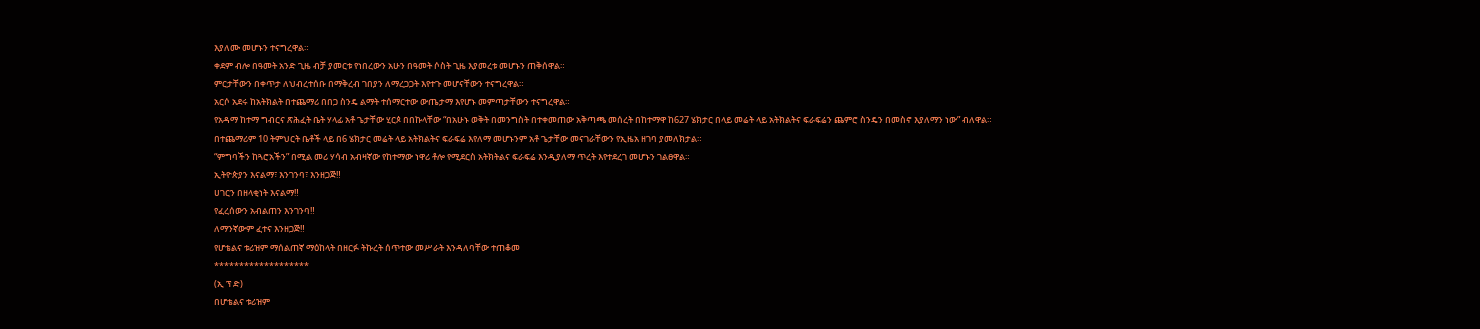እያለሙ መሆኑን ተናግረዋል።
ቀደም ብሎ በዓመት አንድ ጊዜ ብቻ ያመርቱ የነበረውን አሁን በዓመት ሶስት ጊዜ እያመረቱ መሆኑን ጠቅሰዋል።
ምርታቸውን በቀጥታ ለህብረተሰቡ በማቅረብ ገበያን ለማረጋጋት እየተጉ መሆናቸውን ተናግረዋል።
አርሶ አደሩ ከአትክልት በተጨማሪ በበጋ ስንዴ ልማት ተሰማርተው ውጤታማ እየሆኑ መምጣታቸውን ተናግረዋል።
የአዳማ ከተማ ግብርና ጽሕፈት ቤት ሃላፊ አቶ ጌታቸው ሂርጶ በበኩላቸው “በአሁኑ ወቅት በመንግስት በተቀመጠው አቅጣጫ መሰረት በከተማዋ ከ627 ሄክታር በላይ መሬት ላይ አትክልትና ፍራፍሬን ጨምሮ ስንዴን በመስኖ እያለማን ነው” ብለዋል።
በተጨማሪም 10 ትምህርት ቤቶች ላይ በ6 ሄክታር መሬት ላይ አትክልትና ፍራፍሬ እየለማ መሆኑንም አቶ ጌታቸው መናገራቸውን የኢዜአ ዘገባ ያመለክታል።
“ምግባችን ከጓሮአችን” በሚል መሪ ሃሳብ አብዛኛው የከተማው ነዋሪ ቶሎ የሚደርስ አትክትልና ፍራፍሬ እንዲያለማ ጥረት እየተደረገ መሆኑን ገልፀዋል።
ኢትዮጵያን እናልማ፣ እንገንባ፣ እንዘጋጅ‼
ሀገርን በዘላቂነት እናልማ‼
የፈረሰውን አብልጠን እንገንባ‼
ለማንኛውም ፈተና እንዘጋጅ‼
የሆቴልና ቱሪዝም ማሰልጠኛ ማዕከላት በዘርፉ ትኩረት ሰጥተው መሥራት እንዳለባቸው ተጠቆመ
*******************
(ኢ ፕ ድ)
በሆቴልና ቱሪዝም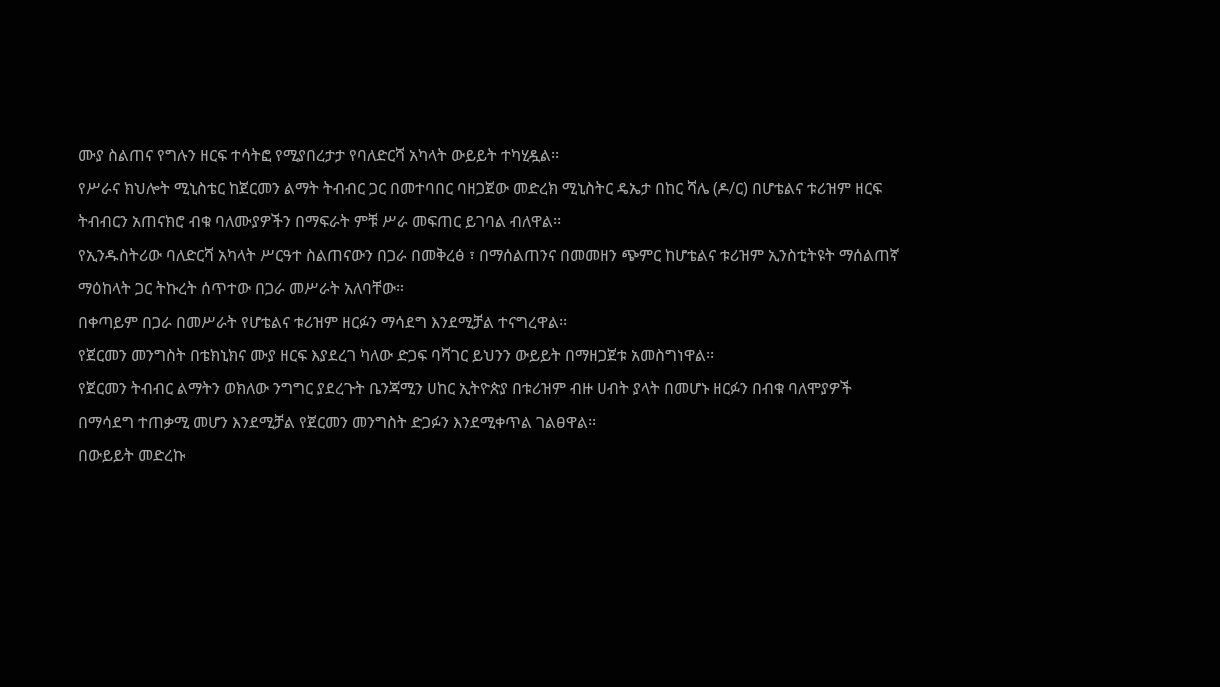ሙያ ስልጠና የግሉን ዘርፍ ተሳትፎ የሚያበረታታ የባለድርሻ አካላት ውይይት ተካሂዷል፡፡
የሥራና ክህሎት ሚኒስቴር ከጀርመን ልማት ትብብር ጋር በመተባበር ባዘጋጀው መድረክ ሚኒስትር ዴኤታ በከር ሻሌ (ዶ/ር) በሆቴልና ቱሪዝም ዘርፍ ትብብርን አጠናክሮ ብቁ ባለሙያዎችን በማፍራት ምቹ ሥራ መፍጠር ይገባል ብለዋል፡፡
የኢንዱስትሪው ባለድርሻ አካላት ሥርዓተ ስልጠናውን በጋራ በመቅረፅ ፣ በማሰልጠንና በመመዘን ጭምር ከሆቴልና ቱሪዝም ኢንስቲትዩት ማሰልጠኛ ማዕከላት ጋር ትኩረት ሰጥተው በጋራ መሥራት አለባቸው።
በቀጣይም በጋራ በመሥራት የሆቴልና ቱሪዝም ዘርፉን ማሳደግ እንደሚቻል ተናግረዋል፡፡
የጀርመን መንግስት በቴክኒክና ሙያ ዘርፍ እያደረገ ካለው ድጋፍ ባሻገር ይህንን ውይይት በማዘጋጀቱ አመስግነዋል፡፡
የጀርመን ትብብር ልማትን ወክለው ንግግር ያደረጉት ቤንጃሚን ሀከር ኢትዮጵያ በቱሪዝም ብዙ ሀብት ያላት በመሆኑ ዘርፉን በብቁ ባለሞያዎች በማሳደግ ተጠቃሚ መሆን እንደሚቻል የጀርመን መንግስት ድጋፉን እንደሚቀጥል ገልፀዋል፡፡
በውይይት መድረኩ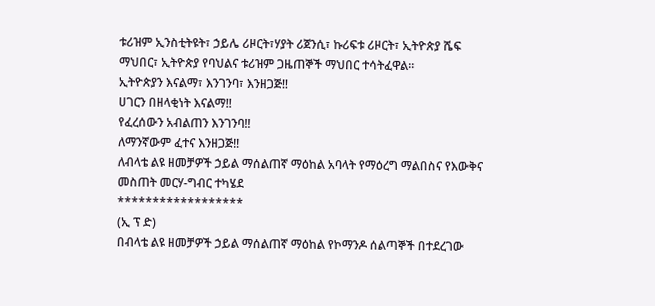ቱሪዝም ኢንስቲትዩት፣ ኃይሌ ሪዞርት፣ሃያት ሪጀንሲ፣ ኩሪፍቱ ሪዞርት፣ ኢትዮጵያ ሼፍ ማህበር፣ ኢትዮጵያ የባህልና ቱሪዝም ጋዜጠኞች ማህበር ተሳትፈዋል።
ኢትዮጵያን እናልማ፣ እንገንባ፣ እንዘጋጅ‼
ሀገርን በዘላቂነት እናልማ‼
የፈረሰውን አብልጠን እንገንባ‼
ለማንኛውም ፈተና እንዘጋጅ‼
ለብላቴ ልዩ ዘመቻዎች ኃይል ማሰልጠኛ ማዕከል አባላት የማዕረግ ማልበስና የእውቅና መስጠት መርሃ-ግብር ተካሄደ
******************
(ኢ ፕ ድ)
በብላቴ ልዩ ዘመቻዎች ኃይል ማሰልጠኛ ማዕከል የኮማንዶ ሰልጣኞች በተደረገው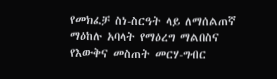የመክፈቻ ስነ-ስርዓት ላይ ለማሰልጠኛ ማዕከሉ አባላት የማዕረግ ማልበስና የእውቅና መስጠት መርሃ-ግብር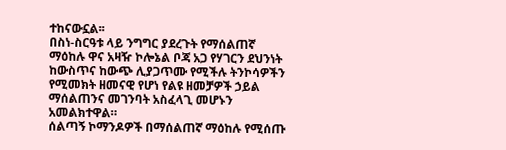ተከናውኗል፡፡
በስነ-ስርዓቱ ላይ ንግግር ያደረጉት የማሰልጠኛ ማዕከሉ ዋና አዛዥ ኮሎኔል ቦጃ አጋ የሃገርን ደህንነት ከውስጥና ከውጭ ሊያጋጥሙ የሚችሉ ትንኮሳዎችን የሚመክት ዘመናዊ የሆነ የልዩ ዘመቻዎች ኃይል ማሰልጠንና መገንባት አስፈላጊ መሆኑን አመልክተዋል።
ሰልጣኝ ኮማንዶዎች በማሰልጠኛ ማዕከሉ የሚሰጡ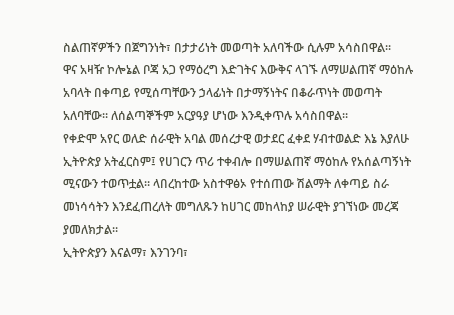ስልጠኛዎችን በጀግንነት፣ በታታሪነት መወጣት አለባችው ሲሉም አሳስበዋል፡፡
ዋና አዛዥ ኮሎኔል ቦጃ አጋ የማዕረግ እድገትና እውቅና ላገኙ ለማሠልጠኛ ማዕከሉ አባላት በቀጣይ የሚሰጣቸውን ኃላፊነት በታማኝነትና በቆራጥነት መወጣት አለባቸው። ለሰልጣኞችም አርያዓያ ሆነው እንዲቀጥሉ አሳስበዋል።
የቀድሞ አየር ወለድ ሰራዊት አባል መሰረታዊ ወታደር ፈቀደ ሃብተወልድ እኔ እያለሁ ኢትዮጵያ አትፈርስም፤ የሀገርን ጥሪ ተቀብሎ በማሠልጠኛ ማዕከሉ የአሰልጣኝነት ሚናውን ተወጥቷል። ላበረከተው አስተዋፅኦ የተሰጠው ሽልማት ለቀጣይ ስራ መነሳሳትን እንደፈጠረለት መግለጹን ከሀገር መከላከያ ሠራዊት ያገኘነው መረጃ ያመለክታል።
ኢትዮጵያን እናልማ፣ እንገንባ፣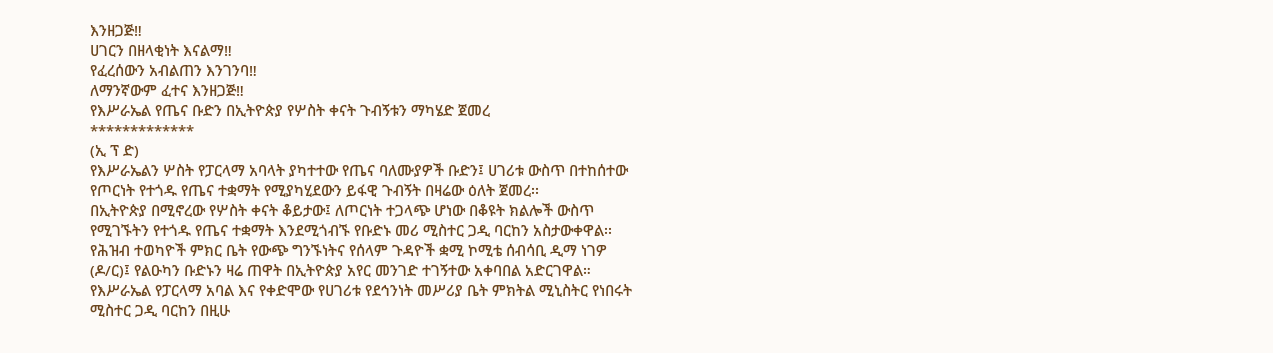እንዘጋጅ‼
ሀገርን በዘላቂነት እናልማ‼
የፈረሰውን አብልጠን እንገንባ‼
ለማንኛውም ፈተና እንዘጋጅ‼
የእሥራኤል የጤና ቡድን በኢትዮጵያ የሦስት ቀናት ጉብኝቱን ማካሄድ ጀመረ
*************
(ኢ ፕ ድ)
የእሥራኤልን ሦስት የፓርላማ አባላት ያካተተው የጤና ባለሙያዎች ቡድን፤ ሀገሪቱ ውስጥ በተከሰተው የጦርነት የተጎዱ የጤና ተቋማት የሚያካሂደውን ይፋዊ ጉብኝት በዛሬው ዕለት ጀመረ፡፡
በኢትዮጵያ በሚኖረው የሦስት ቀናት ቆይታው፤ ለጦርነት ተጋላጭ ሆነው በቆዩት ክልሎች ውስጥ የሚገኙትን የተጎዱ የጤና ተቋማት እንደሚጎብኙ የቡድኑ መሪ ሚስተር ጋዲ ባርከን አስታውቀዋል፡፡
የሕዝብ ተወካዮች ምክር ቤት የውጭ ግንኙነትና የሰላም ጉዳዮች ቋሚ ኮሚቴ ሰብሳቢ ዲማ ነገዎ (ዶ/ር)፤ የልዑካን ቡድኑን ዛሬ ጠዋት በኢትዮጵያ አየር መንገድ ተገኝተው አቀባበል አድርገዋል።
የእሥራኤል የፓርላማ አባል እና የቀድሞው የሀገሪቱ የደኅንነት መሥሪያ ቤት ምክትል ሚኒስትር የነበሩት ሚስተር ጋዲ ባርከን በዚሁ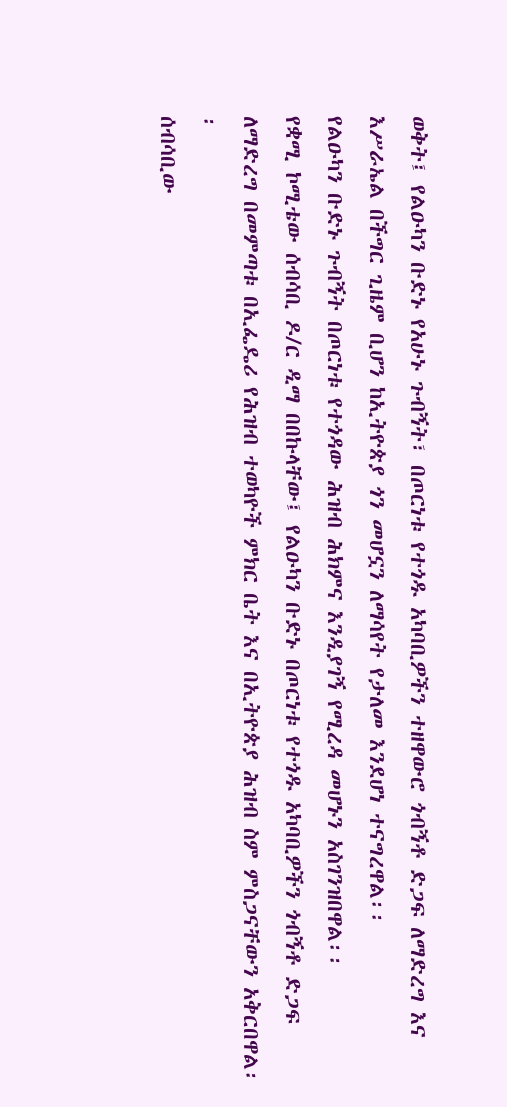ወቅት፤ የልዑካን ቡድኑ የአሁኑ ጉብኝት፣ በጦርነቱ የተጎዱ አካባቢዎችን ተዘዋውሮ ጎብኝቶ ድጋፍ ለማድረግ እና እሥራኤል በችግር ጊዜም ቢሆን ከኢትዮጵያ ጎን መሆኗን ለማሳየት የታለመ እንደሆነ ተናግረዋል፡፡
የልዑካን ቡድኑ ጉብኝት በጦርነቱ የተጎዳው ሕዝብ ሕክምና እንዲያገኝ የሚረዳ መሆኑን አስገንዝበዋል፡፡
የቋሚ ኮሚቴው ሰብሳቢ ዶ/ር ዲማ በበኩላቸው፤ የልዑካን ቡድኑ በጦርነቱ የተጎዱ አካባቢዎችን ጎብኝቶ ድጋፍ ለማድረግ በመምጣቱ በኢፌዴሪ የሕዝብ ተወካዮች ምክር ቤት እና በኢትዮጵያ ሕዝብ ስም ምስጋናቸውን አቅርበዋል፡፡
ሰብሳቢው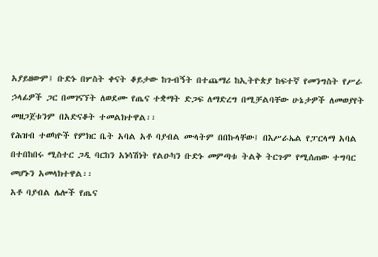አያይዘውም፤ ቡድኑ በሦስት ቀናት ቆይታው ከጉብኝት በተጨማሪ ከኢትዮጵያ ከፍተኛ የመንግስት የሥራ ኃላፊዎች ጋር በመገናኘት ለወደሙ የጤና ተቋማት ድጋፍ ለማድረግ በሚቻልባቸው ሁኔታዎች ለመወያየት መዘጋጀቱንም በአድናቆት ተመልክተዋል፡፡
የሕዝብ ተወካዮች የምክር ቤት አባል አቶ ባያብል ሙላትም በበኩላቸው፤ በእሥራኤል የፓርላማ አባል በተበከበሩ ሚስተር ጋዲ ባርከን አነሳሽነት የልዑካን ቡድኑ መምጣቱ ትልቅ ትርጉም የሚሰጠው ተግባር መሆኑን አመላክተዋል፡፡
አቶ ባያብል ሌሎች የጤና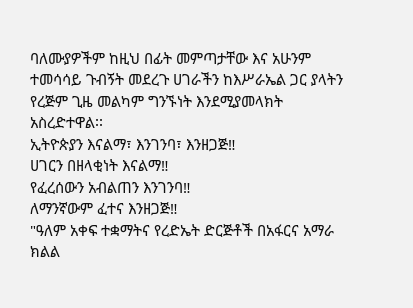ባለሙያዎችም ከዚህ በፊት መምጣታቸው እና አሁንም ተመሳሳይ ጉብኝት መደረጉ ሀገራችን ከእሥራኤል ጋር ያላትን የረጅም ጊዜ መልካም ግንኙነት እንደሚያመላክት አስረድተዋል፡፡
ኢትዮጵያን እናልማ፣ እንገንባ፣ እንዘጋጅ‼
ሀገርን በዘላቂነት እናልማ‼
የፈረሰውን አብልጠን እንገንባ‼
ለማንኛውም ፈተና እንዘጋጅ‼
"ዓለም አቀፍ ተቋማትና የረድኤት ድርጅቶች በአፋርና አማራ ክልል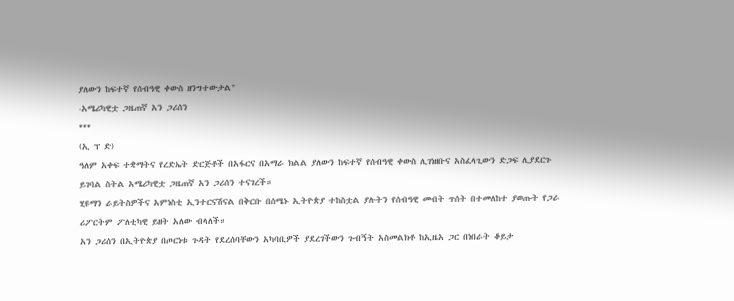ያለውን ከፍተኛ የሰብዓዊ ቀውስ ዘንግተውታል"
-አሜሪካዊቷ ጋዜጠኛ አን ጋሪሰን
***
(ኢ ፕ ድ)
ዓለም አቀፍ ተቋማትና የረድኤት ድርጅቶች በአፋርና በአማራ ክልል ያለውን ከፍተኛ የሰብዓዊ ቀውስ ሊገነዘቡና አስፈላጊውን ድጋፍ ሊያደርጉ ይገባል ስትል አሜሪካዊቷ ጋዜጠኛ አን ጋሪሰን ተናገረች።
ሂዩማን ራይትስዎችና አምነስቲ ኢንተርናሽናል በቅርቡ በሰሜኑ ኢትዮጵያ ተከስቷል ያሉትን የሰብዓዊ መብት ጥሰት በተመለከተ ያወጡት የጋራ ሪፖርትም ፖለቲካዊ ይዘት አለው ብላለች።
አን ጋሪሰን በኢትዮጵያ በጦርነቱ ጉዳት የደረሰባቸውን አካባቢዎች ያደረገችውን ጉብኝት አስመልክቶ ከኢዜአ ጋር በነበራት ቆይታ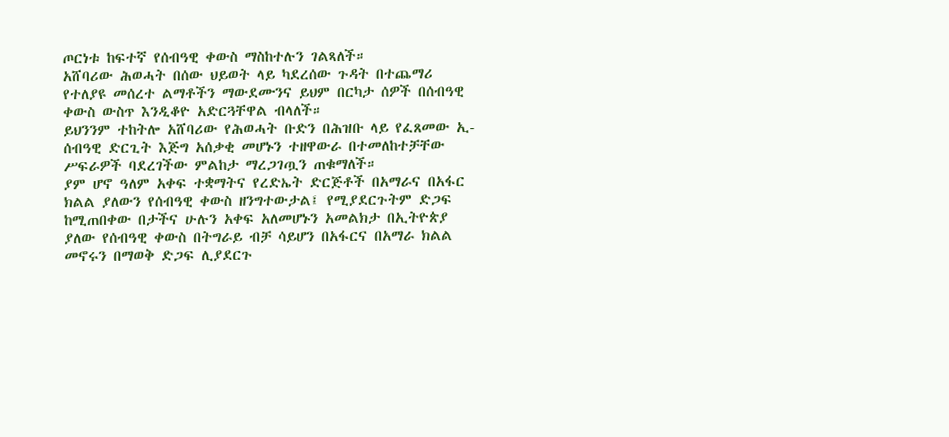ጦርነቱ ከፍተኛ የሰብዓዊ ቀውስ ማስከተሉን ገልጻለች።
አሸባሪው ሕወሓት በሰው ህይወት ላይ ካደረሰው ጉዳት በተጨማሪ የተለያዩ መሰረተ ልማቶችን ማውደሙንና ይህም በርካታ ሰዎች በሰብዓዊ ቀውስ ውስጥ እንዲቆዮ አድርጓቸዋል ብላለች።
ይህንንም ተከትሎ አሸባሪው የሕወሓት ቡድን በሕዝቡ ላይ የፈጸመው ኢ-ሰብዓዊ ድርጊት እጅግ አሰቃቂ መሆኑን ተዘዋውራ በተመለከተቻቸው ሥፍራዎች ባደረገችው ምልከታ ማረጋገጧን ጠቁማለች።
ያም ሆኖ ዓለም አቀፍ ተቋማትና የረድኤት ድርጅቶች በአማራና በአፋር ክልል ያለውን የሰብዓዊ ቀውስ ዘንግተውታል፤ የሚያደርጉትም ድጋፍ ከሚጠበቀው በታችና ሁሉን አቀፍ አለመሆኑን አመልክታ በኢትዮጵያ ያለው የሰብዓዊ ቀውስ በትግራይ ብቻ ሳይሆን በአፋርና በአማራ ክልል መኖሩን በማወቅ ድጋፍ ሊያደርጉ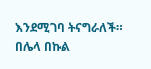እንደሚገባ ትናግራለች።
በሌላ በኩል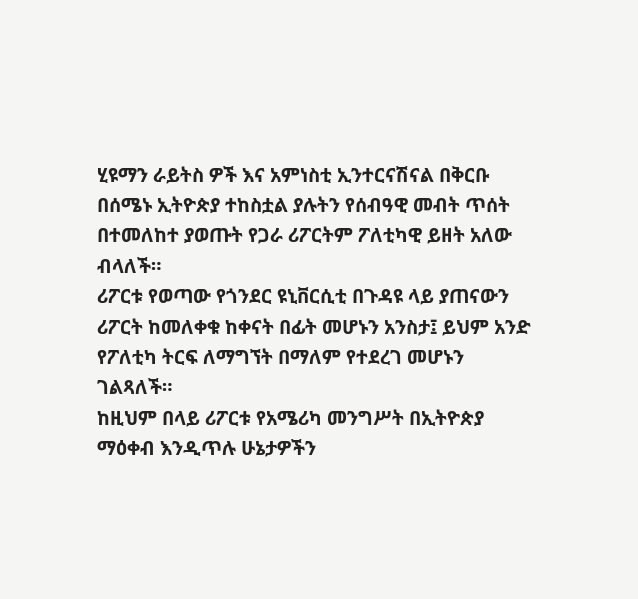ሂዩማን ራይትስ ዎች እና አምነስቲ ኢንተርናሽናል በቅርቡ በሰሜኑ ኢትዮጵያ ተከስቷል ያሉትን የሰብዓዊ መብት ጥሰት በተመለከተ ያወጡት የጋራ ሪፖርትም ፖለቲካዊ ይዘት አለው ብላለች።
ሪፖርቱ የወጣው የጎንደር ዩኒቨርሲቲ በጉዳዩ ላይ ያጠናውን ሪፖርት ከመለቀቁ ከቀናት በፊት መሆኑን አንስታ፤ ይህም አንድ የፖለቲካ ትርፍ ለማግኘት በማለም የተደረገ መሆኑን ገልጻለች።
ከዚህም በላይ ሪፖርቱ የአሜሪካ መንግሥት በኢትዮጵያ ማዕቀብ እንዲጥሉ ሁኔታዎችን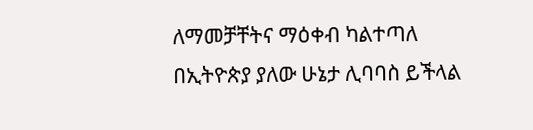ለማመቻቸትና ማዕቀብ ካልተጣለ በኢትዮጵያ ያለው ሁኔታ ሊባባስ ይችላል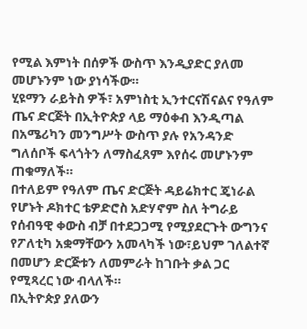የሚል እምነት በሰዎች ውስጥ እንዲያድር ያለመ መሆኑንም ነው ያነሳችው።
ሂዩማን ራይትስ ዎች፣ አምነስቲ ኢንተርናሽናልና የዓለም ጤና ድርጅት በኢትዮጵያ ላይ ማዕቀብ እንዲጣል በአሜሪካን መንግሥት ውስጥ ያሉ የአንዳንድ ግለሰቦች ፍላጎትን ለማስፈጸም እየሰሩ መሆኑንም ጠቁማለች።
በተለይም የዓለም ጤና ድርጅት ዳይሬክተር ጄነራል የሆኑት ዶክተር ቴዎድሮስ አድሃኖም ስለ ትግራይ የሰብዓዊ ቀውስ ብቻ በተደጋጋሚ የሚያደርጉት ውግንና የፖለቲካ አቋማቸውን አመላካች ነው፣ይህም ገለልተኛ በመሆን ድርጅቱን ለመምራት ከገቡት ቃል ጋር የሚጻረር ነው ብላለች።
በኢትዮጵያ ያለውን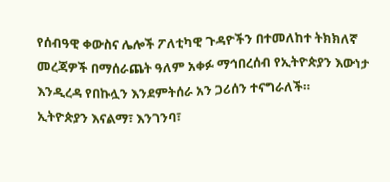የሰብዓዊ ቀውስና ሌሎች ፖለቲካዊ ጉዳዮችን በተመለከተ ትክክለኛ መረጃዎች በማሰራጨት ዓለም አቀፉ ማኅበረሰብ የኢትዮጵያን እውነታ እንዲረዳ የበኩሏን እንደምትሰራ አን ጋሪሰን ተናግራለች።
ኢትዮጵያን እናልማ፣ እንገንባ፣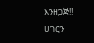እንዘጋጅ‼
ሀገርን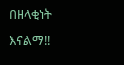በዘላቂነት እናልማ‼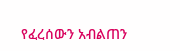የፈረሰውን አብልጠን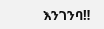እንገንባ‼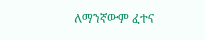ለማንኛውም ፈተና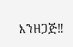እንዘጋጅ‼